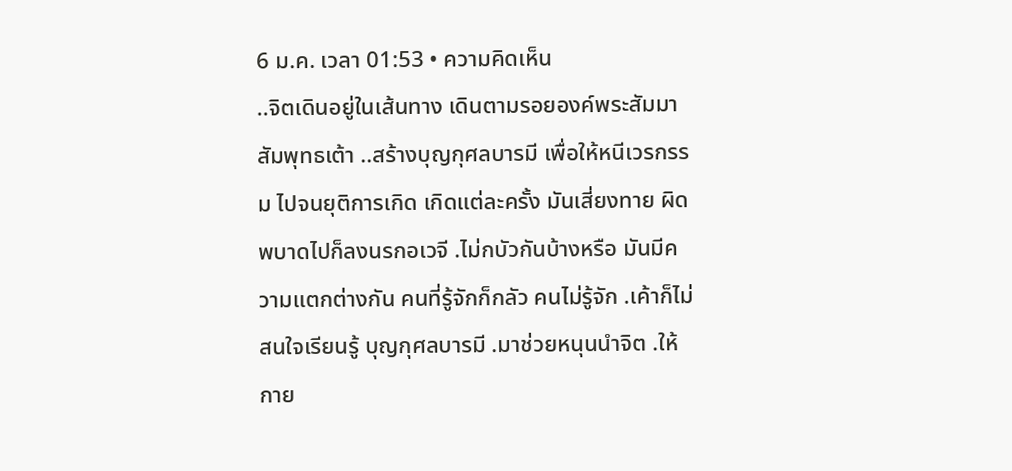6 ม.ค. เวลา 01:53 • ความคิดเห็น
..จิตเดินอยู่ในเส้นทาง เดินตามรอยองค์พระสัมมาสัมพุทธเต้า ..สร้างบุญกุศลบารมี เพื่อให้หนีเวรกรรม ไปจนยุติการเกิด เกิดแต่ละครั้ง มันเสี่ยงทาย ผิดพบาดไปก็ลงนรกอเวจี .ไม่กบัวกันบ้างหรือ มันมีความแตกต่างกัน คนที่รู้จักก็กลัว คนไม่รู้จัก .เค้าก็ไม่สนใจเรียนรู้ บุญกุศลบารมี .มาช่วยหนุนนำจิต .ให้กาย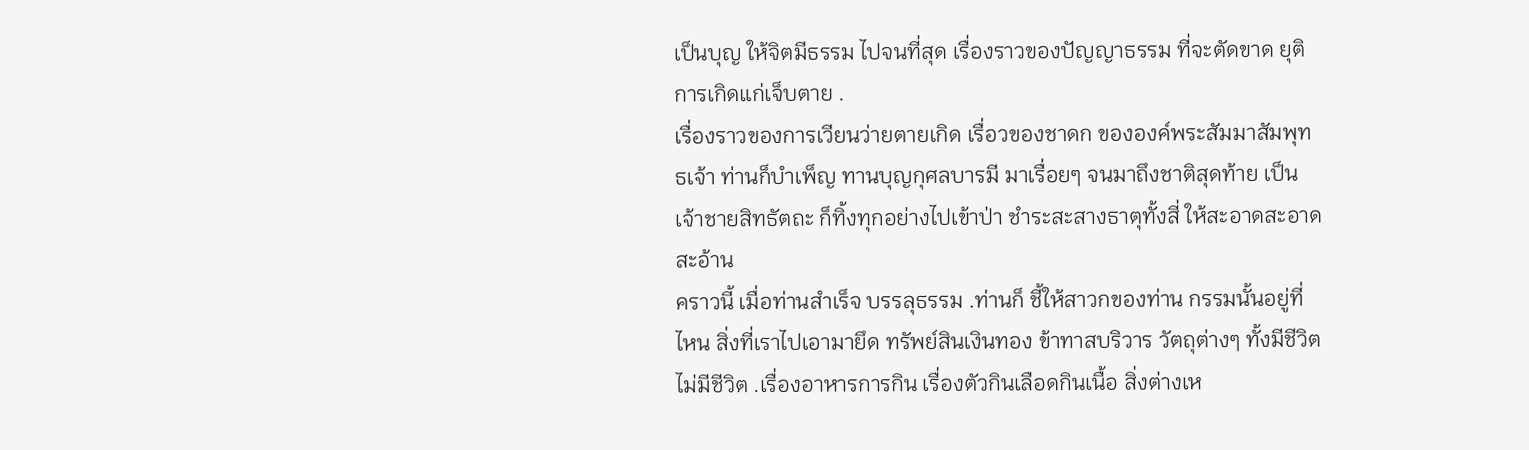เป็นบุญ ให้จิตมีธรรม ไปจนที่สุด เรื่องราวของปัญญาธรรม ที่จะตัดขาด ยุติการเกิดแก่เจ็บตาย .
เรื่องราวของการเวียนว่ายตายเกิด เรื่อวของชาดก ขององค์พระสัมมาสัมพุทธเจ้า ท่านก็บำเพ็ญ ทานบุญกุศลบารมี มาเรื่อยๆ จนมาถึงชาติสุดท้าย เป็นเจ้าชายสิทธัตถะ ก็ทิ้งทุกอย่างไปเข้าป่า ชำระสะสางธาตุทั้งสี่ ให้สะอาดสะอาดสะอ้าน
คราวนี้ เมื่อท่านสำเร็จ บรรลุธรรม .ท่านก็ ชี้ให้สาวกของท่าน กรรมนั้นอยู่ที่ไหน สิ่งที่เราไปเอามายึด ทรัพย์สินเงินทอง ข้าทาสบริวาร วัตถุต่างๆ ทั้งมีชีวิต ไม่มีชีวิต .เรื่องอาหารการกิน เรื่องตัวกินเลือดกินเนื้อ สิ่งต่างเห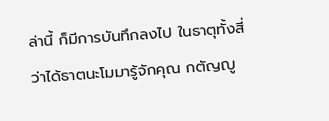ล่านี้ ก็มีการบันทึกลงไป ในธาตุทั้งสี่ ว่าได้ธาตนะโมมารู้จักคุณ กตัญญู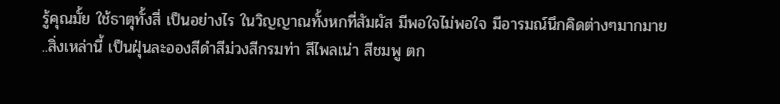รู้คุณมั้ย ใช้ธาตุทั้งสี่ เป็นอย่างไร ในวิญญาณทั้งหกที่สัมผัส มีพอใจไม่พอใจ มีอารมณ์นึกคิดต่างๆมากมาย
..สิ่งเหล่านี้ เป็นฝุ่นละอองสีดำสีม่วงสีกรมท่า สีไพลเน่า สีชมพู ตก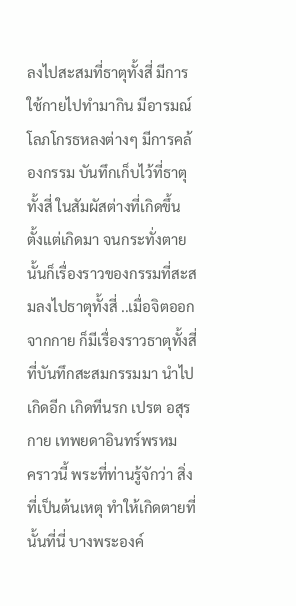ลงไปสะสมที่ธาตุทั้งสี่ มีการใช้กายไปทำมากิน มีอารมณ์โลภโกรธหลงต่างๆ มีการคล้องกรรม บันทึกเก็บไว้ที่ธาตุทั้งสี่ ในสัมผัสต่างที่เกิดขึ้น ตั้งแต่เกิดมา จนกระทั่งตาย นั้นก็เรื่องราวของกรรมที่สะสมลงไปธาตุทั้งสี่ ..เมื่อจิตออกจากกาย ก็มีเรื่องราวธาตุทั้งสี่ ที่บันทึกสะสมกรรมมา นำไปเกิดอีก เกิดทีนรก เปรต อสุรกาย เทพยดาอินทร์พรหม
คราวนี้ พระที่ท่านรู้จักว่า สิ่งที่เป็นต้นเหตุ ทำให้เกิดตายที่นั้นที่นี่ บางพระองค์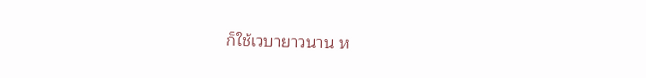ก็ใช้เวบายาวนาน ห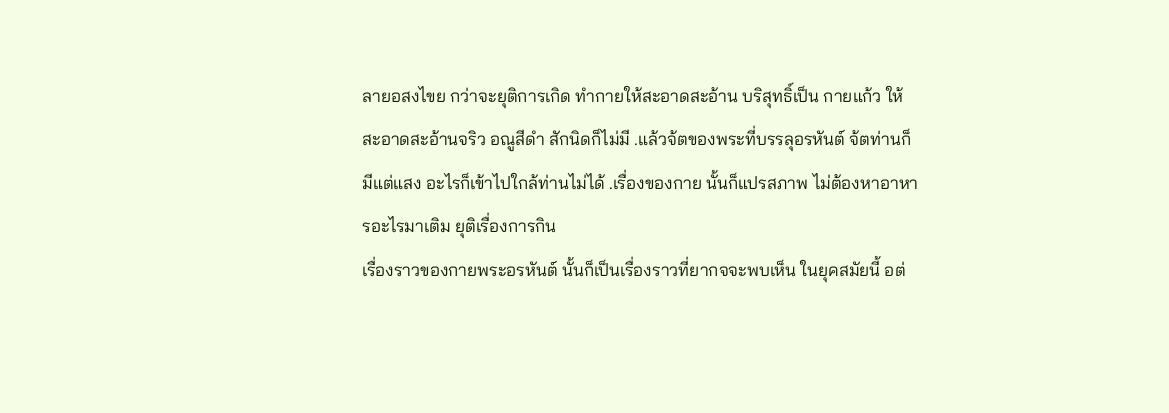ลายอสงไขย กว่าจะยุติการเกิด ทำกายให้สะอาดสะอ้าน บริสุทธิ์เป็น กายแก้ว ให้สะอาดสะอ้านจริว อณูสีดำ สักนิดก็ไม่มี .แล้วจ้ตของพระที่บรรลุอรหันต์ จ้ตท่านก็มีแต่แสง อะไรก็เข้าไปใกล้ท่านไม่ได้ .เรื่องของกาย นั้นก็แปรสภาพ ไม่ต้องหาอาหารอะไรมาเติม ยุติเรื่องการกิน
เรื่องราวของกายพระอรหันต์ นั้นก็เป็นเรื่องราวที่ยากจจะพบเห็น ในยุคสมัยนี้ อต่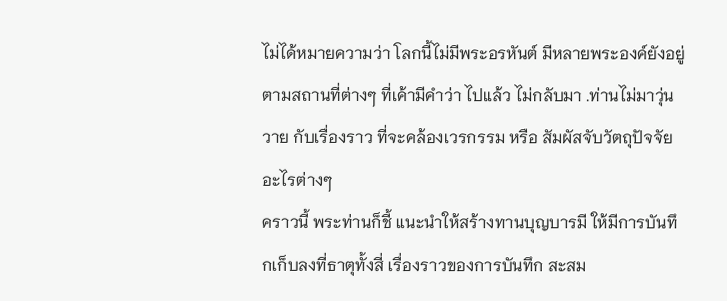ไม่ได้หมายความว่า โลกนี้ไม่มีพระอรหันต์ มีหลายพระองค์ยังอยู่ ตามสถานที่ต่างๆ ที่เค้ามีคำว่า ไปแล้ว ไม่กลับมา .ท่านไม่มาวุ่นวาย กับเรื่องราว ที่จะคล้องเวรกรรม หรือ สัมผัสจับวัตถุปัจจัยอะไรต่างๆ
คราวนี้ พระท่านก็ชี้ แนะนำให้สร้างทานบุญบารมี ให้มีการบันทึกเก็บลงที่ธาตุทั้งสี่ เรื่องราวของการบันทึก สะสม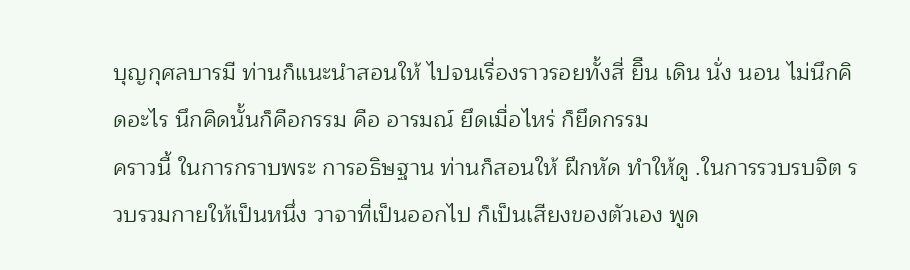บุญกุศลบารมี ท่านก็แนะนำสอนให้ ไปจนเรื่องราวรอยทั้งสี่ ยิืน เดิน นั่ง นอน ไม่นึกคิดอะไร นึกคิดนั้นก็คือกรรม คือ อารมณ์ ยึดเมื่อไหร่ ก็ยึดกรรม
คราวนี้ ในการกราบพระ การอธิษฐาน ท่านก็สอนให้ ฝึกหัด ทำให้ดู .ในการรวบรบจิต รวบรวมกายให้เป็นหนึ่ง วาจาที่เป็นออกไป ก็เป็นเสียงของตัวเอง พูด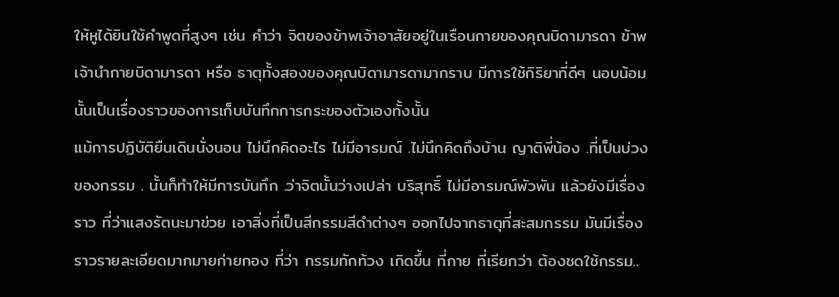ให้หูได้ยินใช้คำพูดที่สูงๆ เช่น คำว่า จิตของข้าพเจ้าอาสัยอยู่ในเรือนกายของคุณบิดามารดา ข้าพเจ้านำกายบิดามารดา หรือ ธาตุทั้งสองของคุณบิดามารดามากราบ มีการใช้กิริยาที่ดีๆ นอบน้อม นั้นเป็นเรื่องราวของการเก็บบันทึกการกระของตัวเองทั้งนั้น
แม้การปฏิบัติยืนเดินนั่งนอน ไม่นึกคิดอะไร ไม่มีอารมณ์ .ไม่นึกคิดถึงบ้าน ญาติพี่น้อง .ที่เป็นบ่วงของกรรม . นั้นก็ทำให้มีการบันทึก .ว่าจิตนั้นว่างเปล่า บริสุทธิ์ ไม่มีอารมณ์พัวพัน แล้วยังมีเรื่องราว ที่ว่าแสงรัตนะมาข่วย เอาสิ่งที่เป็นสีกรรมสีดำต่างๆ ออกไปจากธาตุที่สะสมกรรม มันมีเรื่องราวรายละเอียดมากมายก่ายกอง ที่ว่า กรรมทักท้วง เกิดขึ้น ที่กาย ที่เรียกว่า ต้องชดใช้กรรม..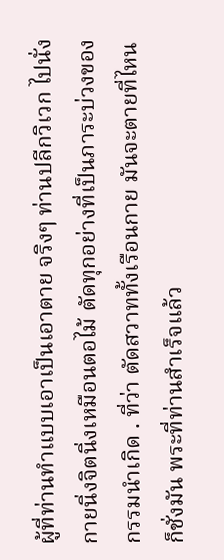ผู้ที่ท่านทำแบบเอาเป็นเอาตาย จริงๆ ท่านปลีกวิเวก ไปนั่งกายนิ่งจิตนิ่งเหมือนตอไม้ ตัดทุกอย่างที่เป็นภาระบ่วงของกรรมนำเกิด . ที่ว่า ตัดสวาททั้งเรือนกาย มันจะตายที่ไหนก็ชั่งมัน พระที่ท่านสำเร็จแล้ว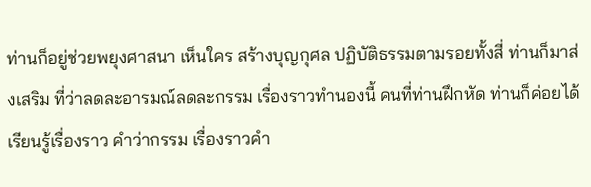ท่านก็อยู่ช่วยพยุงศาสนา เห็นใคร สร้างบุญกุศล ปฏิบัติธรรมตามรอยทั้งสี่ ท่านก็มาส่งเสริม ที่ว่าลดละอารมณ์ลดละกรรม เรื่องราวทำนองนี้ คนที่ท่านฝึกหัด ท่านก็ค่อยได้เรียนรู้เรื่องราว คำว่ากรรม เรื่องราวคำ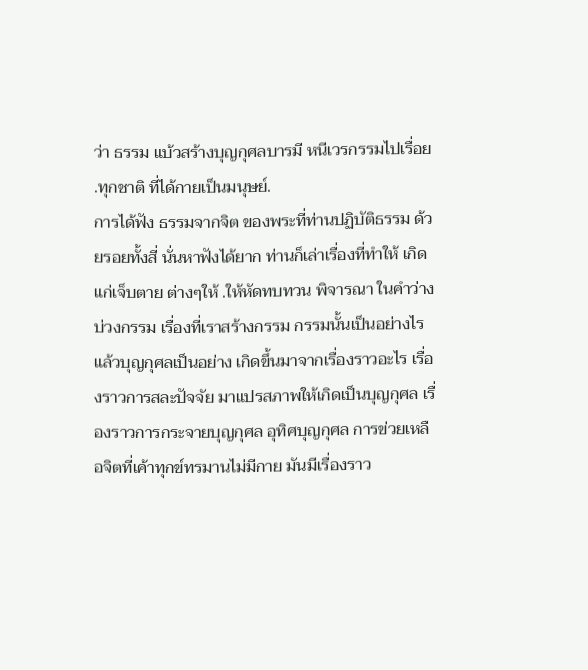ว่า ธรรม แบ้วสร้างบุญกุศลบารมี หนีเวรกรรมไปเรื่อย .ทุกชาติ ที่ได้กายเป็นมนุษย์.
การได้ฟัง ธรรมจากจิต ของพระที่ท่านปฏิบัติธรรม ด้วยรอยทั้งสี่ นั่นหาฟังได้ยาก ท่านก็เล่าเรื่องที่ทำให้ เกิดแก่เจ็บตาย ต่างๆให้ .ให้หัดทบทวน พิจารณา ในคำว่าง บ่วงกรรม เรื่องที่เราสร้างกรรม กรรมนั้นเป็นอย่างไร แล้วบุญกุศลเป็นอย่าง เกิดขึ้นมาจากเรื่องราวอะไร เรื่องราวการสละปัจจัย มาแปรสภาพให้เกิดเป็นบุญกุศล เรื่องราวการกระจายบุญกุศล อุทิศบุญกุศล การข่วยเหลือจิตที่เค้าทุกข์ทรมานไม่มีกาย มันมีเรื่องราว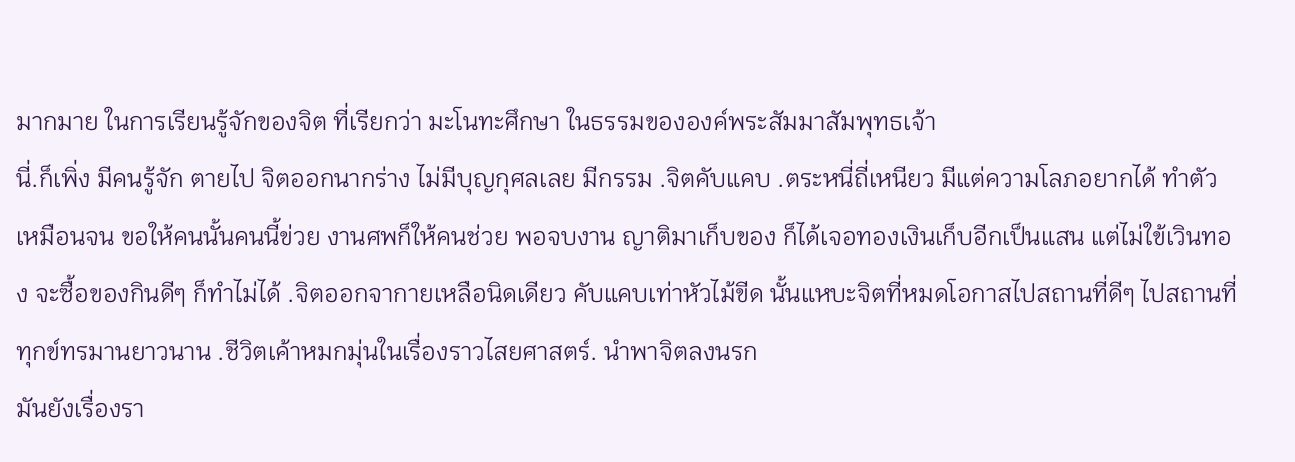มากมาย ในการเรียนรู้จักของจิต ที่เรียกว่า มะโนทะศึกษา ในธรรมขององค์พระสัมมาสัมพุทธเจ้า
นี่.ก็เพิ่ง มีคนรู้จัก ตายไป จิตออกนากร่าง ไม่มีบุญกุศลเลย มีกรรม .จิตคับแคบ .ตระหนี่ถี่เหนียว มีแต่ความโลภอยากได้ ทำตัวเหมือนจน ขอให้คนนั้นคนนี้ข่วย งานศพก็ให้คนช่วย พอจบงาน ญาติมาเก็บของ ก็ได้เจอทองเงินเก็บอีกเป็นแสน แต่ไม่ใข้เวินทอง จะซื้อของกินดีๆ ก็ทำไม่ได้ .จิตออกจากายเหลือนิดเดียว คับแคบเท่าหัวไม้ขีด นั้นแหบะจิตที่หมดโอกาสไปสถานที่ดีๆ ไปสถานที่ทุกข์ทรมานยาวนาน .ชีวิตเค้าหมกมุ่นในเรื่องราวไสยศาสตร์. นำพาจิตลงนรก
มันยังเรื่องรา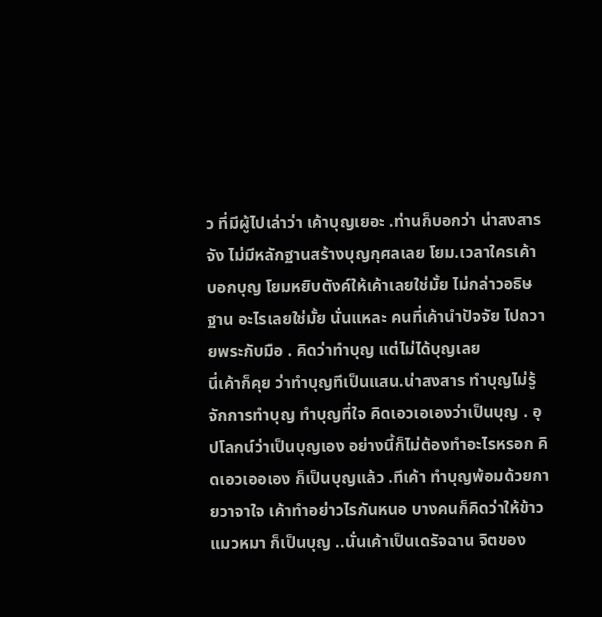ว ที่มีผู้ไปเล่าว่า เค้าบุญเยอะ .ท่านก็บอกว่า น่าสงสารจัง ไม่มีหลักฐานสร้างบุญกุศลเลย โยม.เวลาใครเค้าบอกบุญ โยมหยิบตังค์ให้เค้าเลยใช่มั้ย ไม่กล่าวอธิษฐาน อะไรเลยใช่มั้ย นั่นแหละ คนที่เค้านำปัจจัย ไปถวายพระกับมือ . คิดว่าทำบุญ แต่ไม่ได้บุญเลย
นี่เค้าก็คุย ว่าทำบุญทีเป็นแสน.น่าสงสาร ทำบุญไม่รู้จักการทำบุญ ทำบุญที่ใจ คิดเอวเอเองว่าเป็นบุญ . อุปโลกน์ว่าเป็นบุญเอง อย่างนี้ก็ไม่ต้องทำอะไรหรอก คิดเอวเออเอง ก็เป็นบุญแล้ว .ทีเค้า ทำบุญพ้อมด้วยกายวาจาใจ เค้าทำอย่าวไรกันหนอ บางคนก็คิดว่าให้ข้าวแมวหมา ก็เป็นบุญ ..นั่นเค้าเป็นเดรัจฉาน จิตของ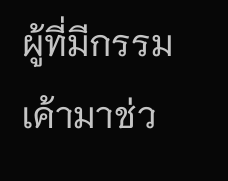ผู้ที่มีกรรม เค้ามาช่ว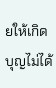ยให้เกิดบุญไม่ได้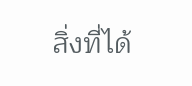สิ่งที่ได้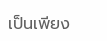เป็นเพียง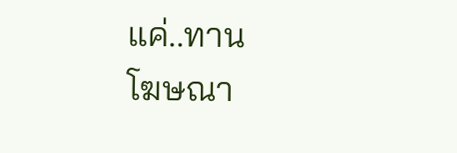แค่..ทาน
โฆษณา